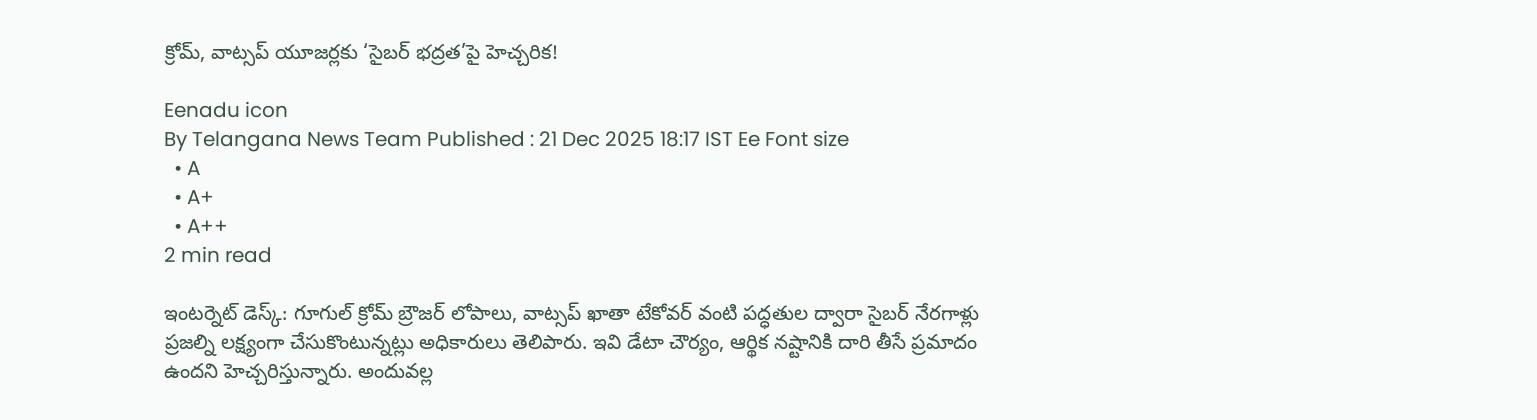క్రోమ్‌, వాట్సప్‌ యూజర్లకు ‘సైబర్‌ భద్రత’పై హెచ్చరిక!

Eenadu icon
By Telangana News Team Published : 21 Dec 2025 18:17 IST Ee Font size
  • A
  • A+
  • A++
2 min read

ఇంటర్నెట్ డెస్క్‌: గూగుల్‌ క్రోమ్ బ్రౌజర్‌ లోపాలు, వాట్సప్ ఖాతా టేకోవర్ వంటి పద్ధతుల ద్వారా సైబర్ నేరగాళ్లు ప్రజల్ని లక్ష్యంగా చేసుకొంటున్నట్లు అధికారులు తెలిపారు. ఇవి డేటా చౌర్యం, ఆర్థిక నష్టానికి దారి తీసే ప్రమాదం ఉందని హెచ్చరిస్తున్నారు. అందువల్ల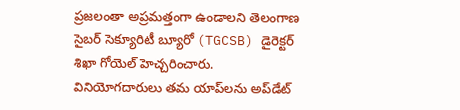ప్రజలంతా అప్రమత్తంగా ఉండాలని తెలంగాణ సైబర్‌ సెక్యూరిటీ బ్యూరో (TGCSB) డైరెక్టర్‌ శిఖా గోయెల్‌ హెచ్చరించారు. వినియోగదారులు తమ యాప్‌లను అప్‌డేట్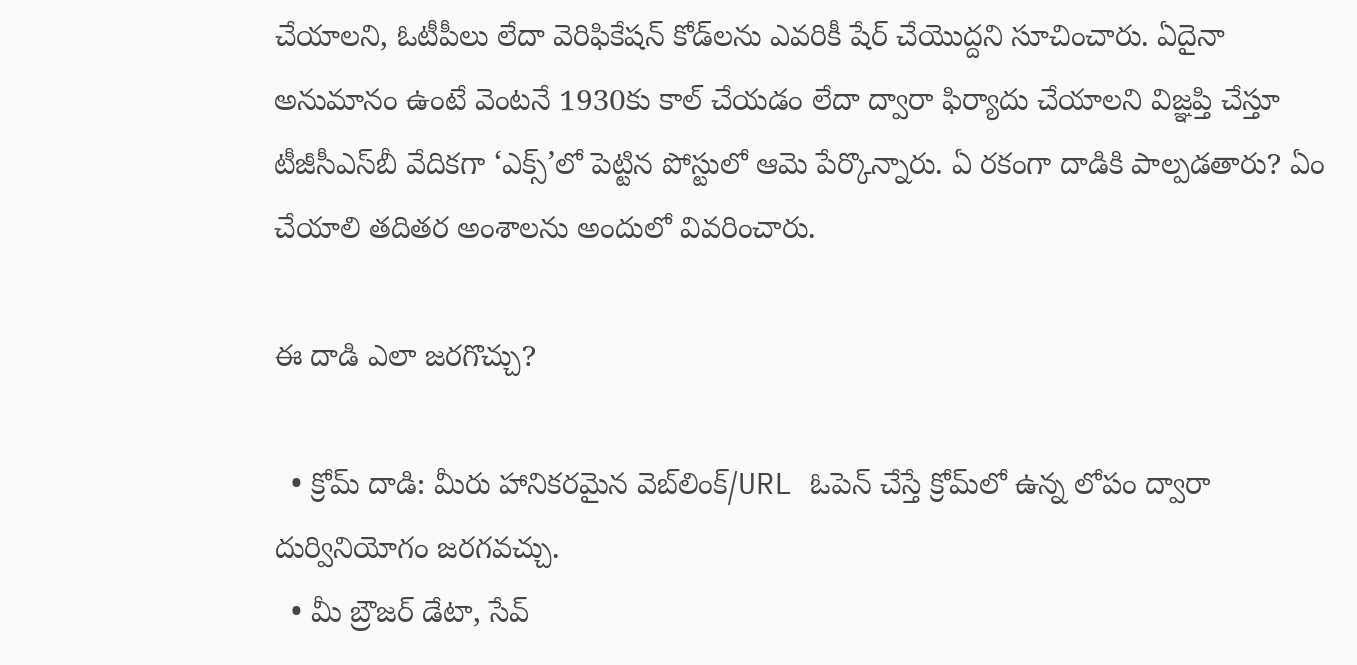చేయాలని, ఓటీపీలు లేదా వెరిఫికేషన్‌ కోడ్‌లను ఎవరికీ షేర్‌ చేయొద్దని సూచించారు. ఏదైనా అనుమానం ఉంటే వెంటనే 1930కు కాల్ చేయడం లేదా ద్వారా ఫిర్యాదు చేయాలని విజ్ఞప్తి చేస్తూ టీజీసీఎస్‌బీ వేదికగా ‘ఎక్స్‌’లో పెట్టిన పోస్టులో ఆమె పేర్కొన్నారు. ఏ రకంగా దాడికి పాల్పడతారు? ఏం చేయాలి తదితర అంశాలను అందులో వివరించారు.

ఈ దాడి ఎలా జరగొచ్చు?

  • క్రోమ్‌ దాడి: మీరు హానికరమైన వెబ్‌లింక్‌/URL ఓపెన్‌ చేస్తే క్రోమ్‌లో ఉన్న లోపం ద్వారా దుర్వినియోగం జరగవచ్చు.
  • మీ బ్రౌజర్‌ డేటా, సేవ్‌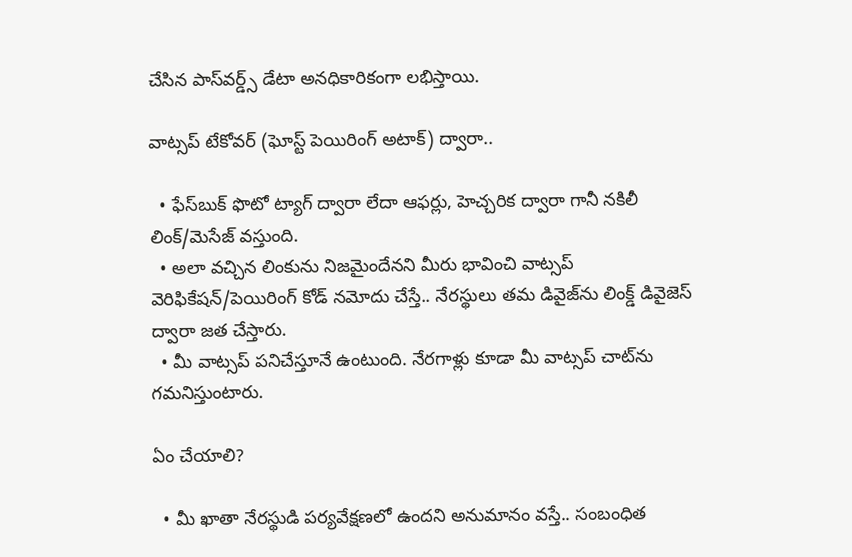చేసిన పాస్‌వర్డ్స్‌ డేటా అనధికారికంగా లభిస్తాయి.

వాట్సప్‌ టేకోవర్ (ఘోస్ట్‌ పెయిరింగ్ అటాక్‌) ద్వారా..

  • ఫేస్‌బుక్‌ ఫొటో ట్యాగ్‌ ద్వారా లేదా ఆఫర్లు, హెచ్చరిక ద్వారా గానీ నకిలీ లింక్‌/మెసేజ్‌ వస్తుంది.
  • అలా వచ్చిన లింకును నిజమైందేనని మీరు భావించి వాట్సప్‌ వెరిఫికేషన్‌/పెయిరింగ్‌ కోడ్‌ నమోదు చేస్తే.. నేరస్థులు తమ డివైజ్‌ను లింక్డ్‌ డివైజెస్‌ ద్వారా జత చేస్తారు.
  • మీ వాట్సప్‌ పనిచేస్తూనే ఉంటుంది. నేరగాళ్లు కూడా మీ వాట్సప్‌ చాట్‌ను గమనిస్తుంటారు.

ఏం చేయాలి?

  • మీ ఖాతా నేరస్థుడి పర్యవేక్షణలో ఉందని అనుమానం వస్తే.. సంబంధిత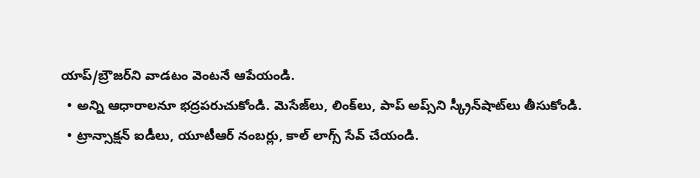యాప్‌/బ్రౌజర్‌ని వాడటం వెంటనే ఆపేయండి.
  • అన్ని ఆధారాలనూ భద్రపరుచుకోండి. మెసేజ్‌లు, లింక్‌లు, పాప్‌ అప్స్‌ని స్క్రీన్‌షాట్‌లు తీసుకోండి.
  • ట్రాన్సాక్షన్‌ ఐడీలు, యూటీఆర్‌ నంబర్లు, కాల్‌ లాగ్స్‌ సేవ్‌ చేయండి.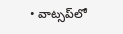• వాట్సప్‌లో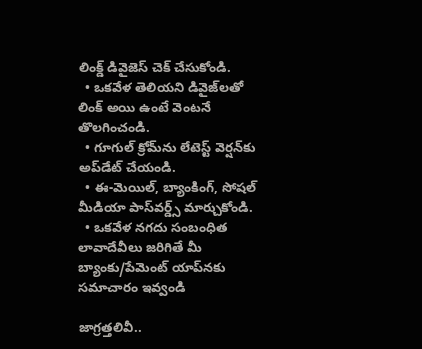లింక్డ్‌ డివైజెస్‌ చెక్‌ చేసుకోండి.
  • ఒకవేళ తెలియని డివైజ్‌లతో లింక్‌ అయి ఉంటే వెంటనే తొలగించండి.
  • గూగుల్‌ క్రోమ్‌ను లేటెస్ట్‌ వెర్షన్‌కు అప్‌డేట్‌ చేయండి.
  • ఈ-మెయిల్‌, బ్యాంకింగ్, సోషల్‌ మీడియా పాస్‌వర్డ్స్‌ మార్చుకోండి.
  • ఒకవేళ నగదు సంబంధిత లావాదేవీలు జరిగితే మీ బ్యాంకు/పేమెంట్‌ యాప్‌నకు సమాచారం ఇవ్వండి

జాగ్రత్తలివీ..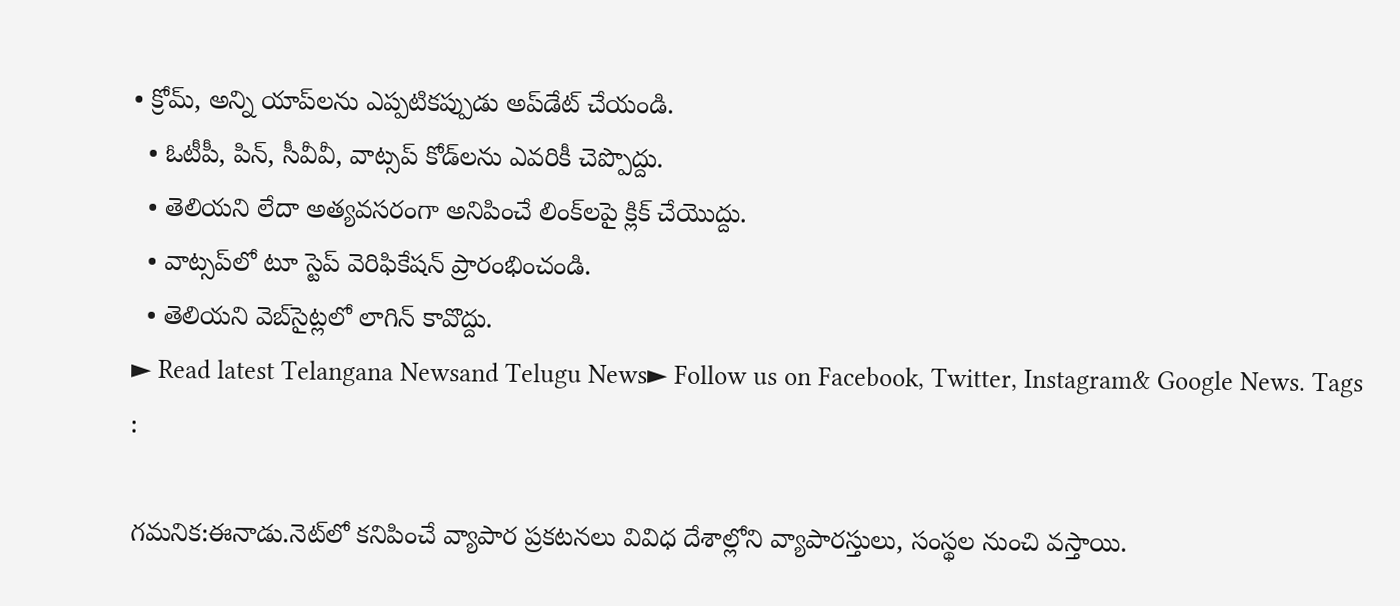• క్రోమ్‌, అన్ని యాప్‌లను ఎప్పటికప్పుడు అప్‌డేట్‌ చేయండి.
  • ఓటీపీ, పిన్‌, సీవీవీ, వాట్సప్‌ కోడ్‌లను ఎవరికీ చెప్పొద్దు.
  • తెలియని లేదా అత్యవసరంగా అనిపించే లింక్‌లపై క్లిక్‌ చేయొద్దు.
  • వాట్సప్‌లో టూ స్టెప్‌ వెరిఫికేషన్‌ ప్రారంభించండి.
  • తెలియని వెబ్‌సైట్లలో లాగిన్‌ కావొద్దు.
► Read latest Telangana Newsand Telugu News► Follow us on Facebook, Twitter, Instagram& Google News. Tags :

గమనిక:ఈనాడు.నెట్‌లో కనిపించే వ్యాపార ప్రకటనలు వివిధ దేశాల్లోని వ్యాపారస్తులు, సంస్థల నుంచి వస్తాయి.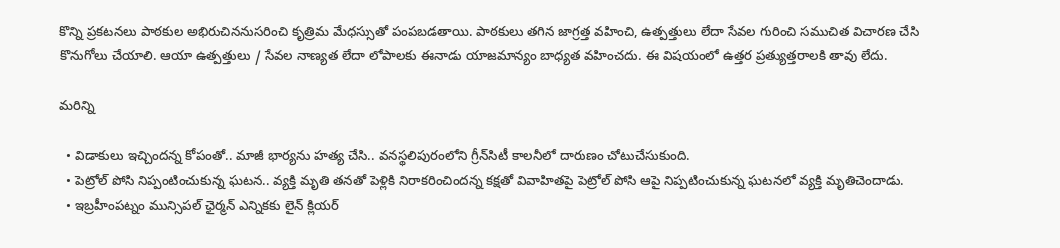కొన్ని ప్రకటనలు పాఠకుల అభిరుచిననుసరించి కృత్రిమ మేధస్సుతో పంపబడతాయి. పాఠకులు తగిన జాగ్రత్త వహించి, ఉత్పత్తులు లేదా సేవల గురించి సముచిత విచారణ చేసి కొనుగోలు చేయాలి. ఆయా ఉత్పత్తులు / సేవల నాణ్యత లేదా లోపాలకు ఈనాడు యాజమాన్యం బాధ్యత వహించదు. ఈ విషయంలో ఉత్తర ప్రత్యుత్తరాలకి తావు లేదు.

మరిన్ని

  • విడాకులు ఇచ్చిందన్న కోపంతో.. మాజీ భార్యను హత్య చేసి.. వనస్థలిపురంలోని గ్రీన్‌సిటీ కాలనీలో దారుణం చోటుచేసుకుంది.
  • పెట్రోల్‌ పోసి నిప్పంటించుకున్న ఘటన.. వ్యక్తి మృతి తనతో పెళ్లికి నిరాకరించిందన్న కక్షతో వివాహితపై పెట్రోల్‌ పోసి ఆపై నిప్పటించుకున్న ఘటనలో వ్యక్తి మృతిచెందాడు.
  • ఇబ్రహీంపట్నం మున్సిపల్‌ ఛైర్మన్‌ ఎన్నికకు లైన్‌ క్లియర్‌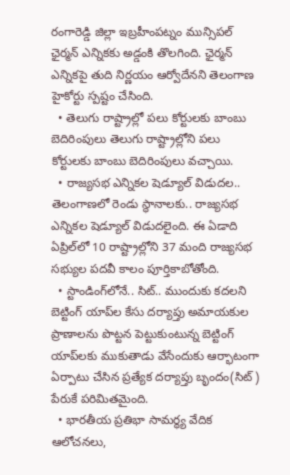రంగారెడ్డి జిల్లా ఇబ్రహీంపట్నం మున్సిపల్‌ ఛైర్మన్‌ ఎన్నికకు అడ్డంకి తొలగింది. ఛైర్మన్‌ ఎన్నికపై తుది నిర్ణయం ఆర్వోదేనని తెలంగాణ హైకోర్టు స్పష్టం చేసింది.
  • తెలుగు రాష్ట్రాల్లో పలు కోర్టులకు బాంబు బెదిరింపులు తెలుగు రాష్ట్రాల్లోని పలు కోర్టులకు బాంబు బెదిరింపులు వచ్చాయి.
  • రాజ్యసభ ఎన్నికల షెడ్యూల్ విడుదల.. తెలంగాణలో రెండు స్థానాలకు.. రాజ్యసభ ఎన్నికల షెడ్యూల్‌ విడుదలైంది. ఈ ఏడాది ఏప్రిల్‌లో 10 రాష్ట్రాల్లోని 37 మంది రాజ్యసభ సభ్యుల పదవీ కాలం పూర్తికాబోతోంది.
  • స్టాండింగ్‌లోనే.. సిట్‌.. ముందుకు కదలని బెట్టింగ్‌ యాప్‌ల కేసు దర్యాప్తు అమాయకుల ప్రాణాలను పొట్టన పెట్టుకుంటున్న బెట్టింగ్‌ యాప్‌లకు ముకుతాడు వేసేందుకు ఆర్భాటంగా ఏర్పాటు చేసిన ప్రత్యేక దర్యాప్తు బృందం(సిట్‌) పేరుకే పరిమితమైంది.
  • భారతీయ ప్రతిభా సామర్థ్య వేదిక ఆలోచనలు,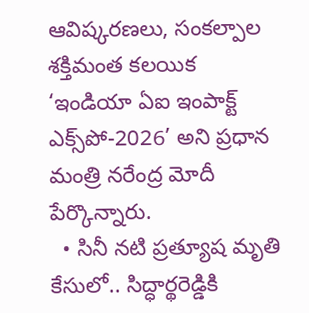ఆవిష్కరణలు, సంకల్పాల శక్తిమంత కలయిక ‘ఇండియా ఏఐ ఇంపాక్ట్‌ ఎక్స్‌పో-2026’ అని ప్రధాన మంత్రి నరేంద్ర మోదీ పేర్కొన్నారు.
  • సినీ నటి ప్రత్యూష మృతి కేసులో.. సిద్ధార్థరెడ్డికి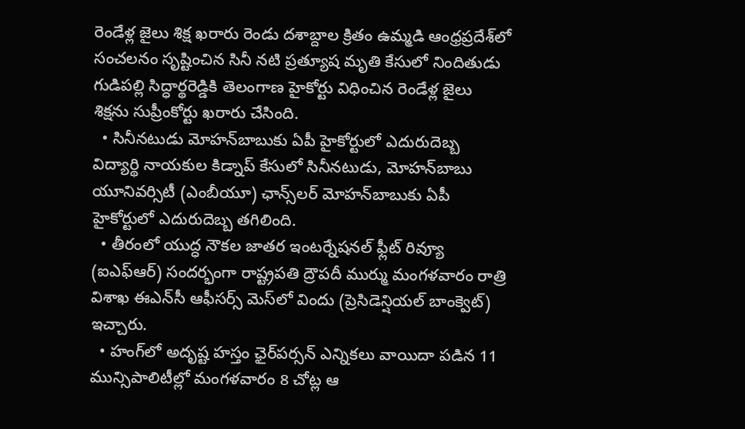రెండేళ్ల జైలు శిక్ష ఖరారు రెండు దశాబ్దాల క్రితం ఉమ్మడి ఆంధ్రప్రదేశ్‌లో సంచలనం సృష్టించిన సినీ నటి ప్రత్యూష మృతి కేసులో నిందితుడు గుడిపల్లి సిద్ధార్థరెడ్డికి తెలంగాణ హైకోర్టు విధించిన రెండేళ్ల జైలు శిక్షను సుప్రీంకోర్టు ఖరారు చేసింది.
  • సినీనటుడు మోహన్‌బాబుకు ఏపీ హైకోర్టులో ఎదురుదెబ్బ విద్యార్థి నాయకుల కిడ్నాప్‌ కేసులో సినీనటుడు, మోహన్‌బాబు యూనివర్సిటీ (ఎంబీయూ) ఛాన్స్‌లర్‌ మోహన్‌బాబుకు ఏపీ హైకోర్టులో ఎదురుదెబ్బ తగిలింది.
  • తీరంలో యుద్ధ నౌకల జాతర ఇంటర్నేషనల్‌ ఫ్లీట్‌ రివ్యూ (ఐఎఫ్‌ఆర్‌) సందర్భంగా రాష్ట్రపతి ద్రౌపదీ ముర్ము మంగళవారం రాత్రి విశాఖ ఈఎన్‌సీ ఆఫీసర్స్‌ మెస్‌లో విందు (ప్రెసిడెన్షియల్‌ బాంక్వెట్‌) ఇచ్చారు.
  • హంగ్‌లో అదృష్ట హస్తం ఛైర్‌పర్సన్‌ ఎన్నికలు వాయిదా పడిన 11 మున్సిపాలిటీల్లో మంగళవారం 8 చోట్ల ఆ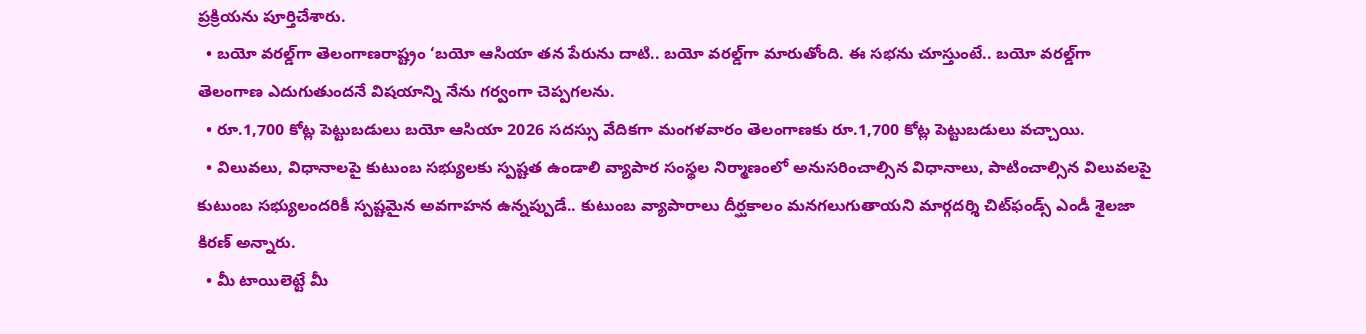ప్రక్రియను పూర్తిచేశారు.
  • బయో వరల్డ్‌గా తెలంగాణరాష్ట్రం ‘బయో ఆసియా తన పేరును దాటి.. బయో వరల్డ్‌గా మారుతోంది. ఈ సభను చూస్తుంటే.. బయో వరల్డ్‌గా తెలంగాణ ఎదుగుతుందనే విషయాన్ని నేను గర్వంగా చెప్పగలను.
  • రూ.1,700 కోట్ల పెట్టుబడులు బయో ఆసియా 2026 సదస్సు వేదికగా మంగళవారం తెలంగాణకు రూ.1,700 కోట్ల పెట్టుబడులు వచ్చాయి.
  • విలువలు, విధానాలపై కుటుంబ సభ్యులకు స్పష్టత ఉండాలి వ్యాపార సంస్థల నిర్మాణంలో అనుసరించాల్సిన విధానాలు, పాటించాల్సిన విలువలపై కుటుంబ సభ్యులందరికీ స్పష్టమైన అవగాహన ఉన్నప్పుడే.. కుటుంబ వ్యాపారాలు దీర్ఘకాలం మనగలుగుతాయని మార్గదర్శి చిట్‌ఫండ్స్‌ ఎండీ శైలజా కిరణ్‌ అన్నారు.
  • మీ టాయిలెట్టే మీ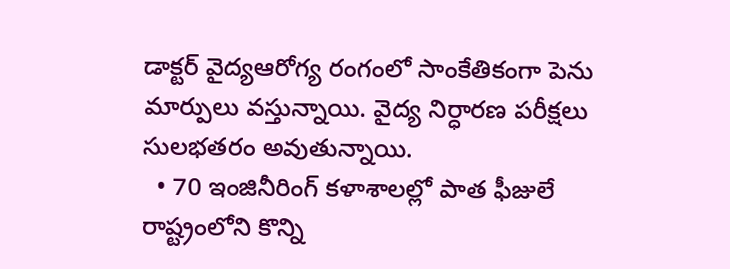డాక్టర్‌ వైద్యఆరోగ్య రంగంలో సాంకేతికంగా పెను మార్పులు వస్తున్నాయి. వైద్య నిర్ధారణ పరీక్షలు సులభతరం అవుతున్నాయి.
  • 70 ఇంజినీరింగ్‌ కళాశాలల్లో పాత ఫీజులే రాష్ట్రంలోని కొన్ని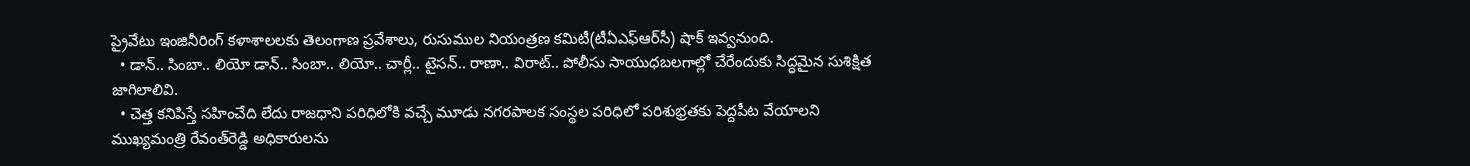ప్రైవేటు ఇంజినీరింగ్‌ కళాశాలలకు తెలంగాణ ప్రవేశాలు, రుసుముల నియంత్రణ కమిటీ(టీఏఎఫ్‌ఆర్‌సీ) షాక్‌ ఇవ్వనుంది.
  • డాన్‌.. సింబా.. లియో డాన్‌.. సింబా.. లియో.. చార్లీ.. టైసన్‌.. రాణా.. విరాట్‌.. పోలీసు సాయుధబలగాల్లో చేరేందుకు సిద్ధమైన సుశిక్షిత జాగిలాలివి.
  • చెత్త కనిపిస్తే సహించేది లేదు రాజధాని పరిధిలోకి వచ్చే మూడు నగరపాలక సంస్థల పరిధిలో పరిశుభ్రతకు పెద్దపీట వేయాలని ముఖ్యమంత్రి రేవంత్‌రెడ్డి అధికారులను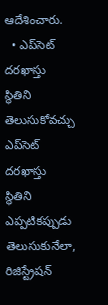ఆదేశించారు.
  • ఎప్‌సెట్‌ దరఖాస్తు స్థితిని తెలుసుకోవచ్చు ఎప్‌సెట్‌ దరఖాస్తు స్థితిని ఎప్పటికప్పుడు తెలుసుకునేలా, రిజిస్ట్రేషన్‌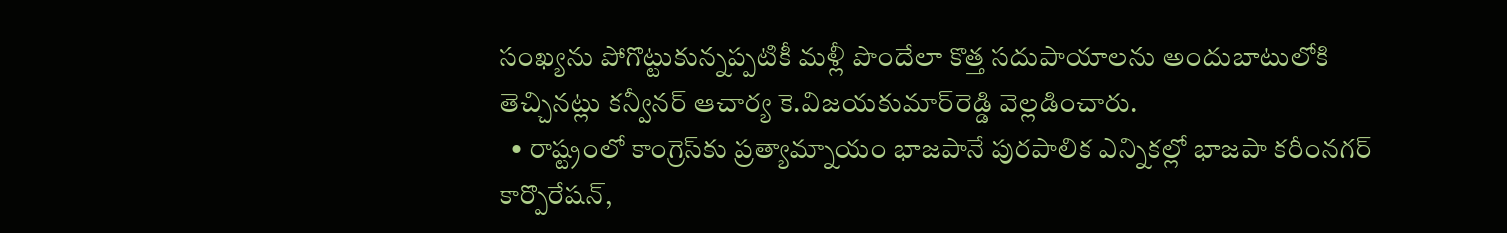సంఖ్యను పోగొట్టుకున్నప్పటికీ మళ్లీ పొందేలా కొత్త సదుపాయాలను అందుబాటులోకి తెచ్చినట్లు కన్వీనర్‌ ఆచార్య కె.విజయకుమార్‌రెడ్డి వెల్లడించారు.
  • రాష్ట్రంలో కాంగ్రెస్‌కు ప్రత్యామ్నాయం భాజపానే పురపాలిక ఎన్నికల్లో భాజపా కరీంనగర్‌ కార్పొరేషన్,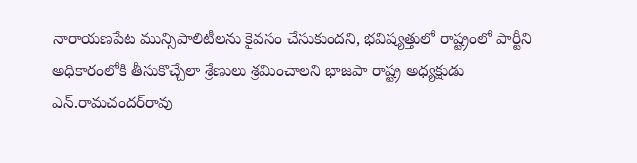నారాయణపేట మున్సిపాలిటీలను కైవసం చేసుకుందని, భవిష్యత్తులో రాష్ట్రంలో పార్టీని అధికారంలోకి తీసుకొచ్చేలా శ్రేణులు శ్రమించాలని భాజపా రాష్ట్ర అధ్యక్షుడు ఎన్‌.రామచందర్‌రావు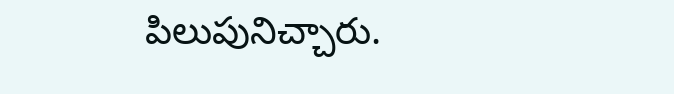పిలుపునిచ్చారు.